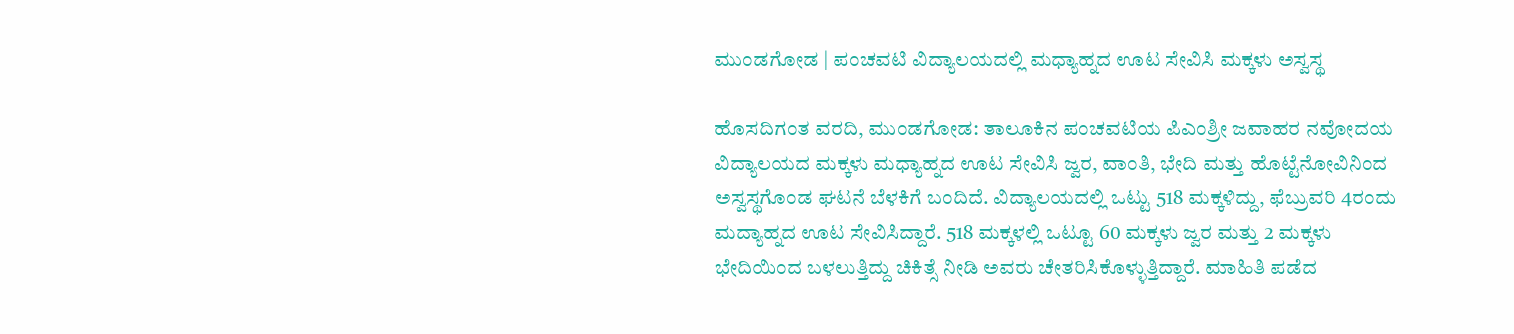ಮುಂಡಗೋಡ | ಪಂಚವಟಿ ವಿದ್ಯಾಲಯದಲ್ಲಿ ಮಧ್ಯಾಹ್ನದ ಊಟ ಸೇವಿಸಿ ಮಕ್ಕಳು ಅಸ್ವಸ್ಥ

ಹೊಸದಿಗಂತ ವರದಿ, ಮುಂಡಗೋಡ: ತಾಲೂಕಿನ ಪಂಚವಟಿಯ ಪಿಎಂಶ್ರೀ ಜವಾಹರ ನವೋದಯ ವಿದ್ಯಾಲಯದ ಮಕ್ಕಳು ಮಧ್ಯಾಹ್ನದ ಊಟ ಸೇವಿಸಿ ಜ್ವರ, ವಾಂತಿ, ಭೇದಿ ಮತ್ತು ಹೊಟ್ಟೆನೋವಿನಿಂದ ಅಸ್ವಸ್ಥಗೊಂಡ ಘಟನೆ ಬೆಳಕಿಗೆ ಬಂದಿದೆ. ವಿದ್ಯಾಲಯದಲ್ಲಿ ಒಟ್ಟು 518 ಮಕ್ಕಳಿದ್ದು, ಫೆಬ್ರುವರಿ 4ರಂದು ಮದ್ಯಾಹ್ನದ ಊಟ ಸೇವಿಸಿದ್ದಾರೆ. 518 ಮಕ್ಕಳಲ್ಲಿ ಒಟ್ಟೂ 60 ಮಕ್ಕಳು ಜ್ವರ ಮತ್ತು 2 ಮಕ್ಕಳು ಭೇದಿಯಿಂದ ಬಳಲುತ್ತಿದ್ದು ಚಿಕಿತ್ಸೆ ನೀಡಿ ಅವರು ಚೇತರಿಸಿಕೊಳ್ಳುತ್ತಿದ್ದಾರೆ. ಮಾಹಿತಿ ಪಡೆದ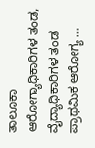ತಾಲೂಕಾ ಆರೋಗ್ಯಾಧಿಕಾರಿಗಳ ತಂಡ, ವೈದ್ಯಾಧಿಕಾರಿಗಳ ತಂಡ ಪ್ರಾಥಮಿಕ ಆರೋಗ್ಯ …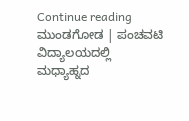Continue reading ಮುಂಡಗೋಡ | ಪಂಚವಟಿ ವಿದ್ಯಾಲಯದಲ್ಲಿ ಮಧ್ಯಾಹ್ನದ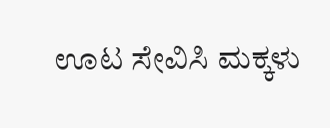ಊಟ ಸೇವಿಸಿ ಮಕ್ಕಳು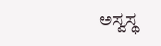ಅಸ್ವಸ್ಥ